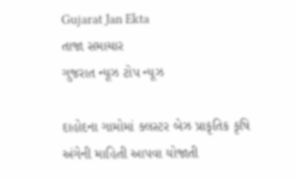Gujarat Jan Ekta
તાજા સમાચાર
ગુજરાત ન્યૂઝ ટોપ ન્યૂઝ

દાહોદના ગામોમાં ક્લસ્ટર બેઝ પ્રાકૃતિક કૃષિ અંગેની માહિતી આપવા યોજાતી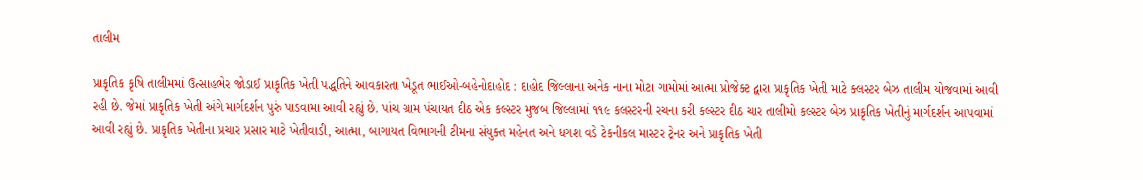તાલીમ

પ્રાકૃતિક કૃષિ તાલીમમાં ઉત્સાહભેર જોડાઈ પ્રાકૃતિક ખેતી પદ્ધતિને આવકારતા ખેડૂત ભાઈઓ-બહેનોદાહોદ : દાહોદ જિલ્લાના અનેક નાના મોટા ગામોમાં આત્મા પ્રોજેક્ટ દ્વારા પ્રાકૃતિક ખેતી માટે ક્લસ્ટર બેઝ તાલીમ યોજવામાં આવી રહી છે. જેમાં પ્રાકૃતિક ખેતી અંગે માર્ગદર્શન પુરું પાડવામા આવી રહ્યું છે. પાંચ ગ્રામ પંચાયત દીઠ એક કલ્સ્ટર મુજબ જિલ્લામાં ૧૧૯ કલસ્ટરની રચના કરી કલ્સ્ટર દીઠ ચાર તાલીમો કલ્સ્ટર બેઝ પ્રાકૃતિક ખેતીનું માર્ગદર્શન આપવામાં આવી રહ્યું છે. પ્રાકૃતિક ખેતીના પ્રચાર પ્રસાર માટે ખેતીવાડી, આત્મા, બાગાયત વિભાગની ટીમના સંયુક્ત મહેનત અને ધગશ વડે ટેકનીકલ માસ્ટર ટ્રેનર અને પ્રાકૃતિક ખેતી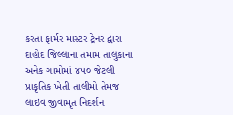કરતા ફાર્મર માસ્ટર ટ્રેનર દ્વારા દાહોદ જિલ્લાના તમામ તાલુકાના અનેક ગામોમાં ૪૫૦ જેટલી પ્રાકૃતિક ખેતી તાલીમો તેમજ લાઇવ જીવામૃત નિદર્શન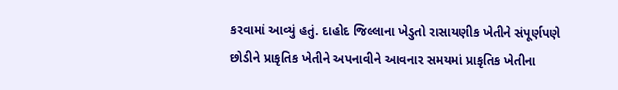કરવામાં આવ્યું હતું. દાહોદ જિલ્લાના ખેડુતો રાસાયણીક ખેતીને સંપૂર્ણપણે છોડીને પ્રાકૃતિક ખેતીને અપનાવીને આવનાર સમયમાં પ્રાકૃતિક ખેતીના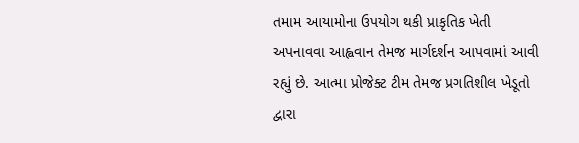તમામ આયામોના ઉપયોગ થકી પ્રાકૃતિક ખેતી અપનાવવા આહ્વવાન તેમજ માર્ગદર્શન આપવામાં આવી રહ્યું છે. આત્મા પ્રોજેક્ટ ટીમ તેમજ પ્રગતિશીલ ખેડૂતો દ્વારા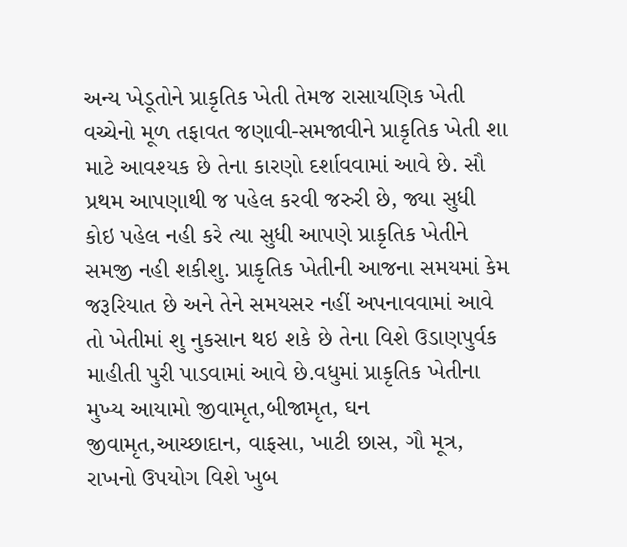અન્ય ખેડૂતોને પ્રાકૃતિક ખેતી તેમજ રાસાયણિક ખેતી વચ્ચેનો મૂળ તફાવત જણાવી-સમજાવીને પ્રાકૃતિક ખેતી શા માટે આવશ્યક છે તેના કારણો દર્શાવવામાં આવે છે. સૌ પ્રથમ આપણાથી જ પહેલ કરવી જરુરી છે, જ્યા સુધી કોઇ પહેલ નહી કરે ત્યા સુધી આપણે પ્રાકૃતિક ખેતીને સમજી નહી શકીશુ. પ્રાકૃતિક ખેતીની આજના સમયમાં કેમ જરૂરિયાત છે અને તેને સમયસર નહીં અપનાવવામાં આવે તો ખેતીમાં શુ નુકસાન થઇ શકે છે તેના વિશે ઉડાણપુર્વક માહીતી પુરી પાડવામાં આવે છે.વધુમાં પ્રાકૃતિક ખેતીના મુખ્ય આયામો જીવામૃત,બીજામૃત, ઘન જીવામૃત,આચ્છાદાન, વાફસા, ખાટી છાસ, ગૌ મૂત્ર, રાખનો ઉપયોગ વિશે ખુબ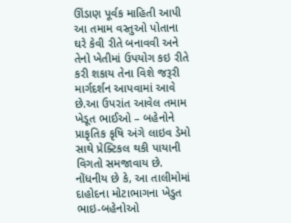ઊંડાણ પૂર્વક માહિતી આપી આ તમામ વસ્તુઓ પોતાના ઘરે કેવી રીતે બનાવવી અને તેનો ખેતીમાં ઉપયોગ કઇ રીતે કરી શકાય તેના વિશે જરૂરી માર્ગદર્શન આપવામાં આવે છે.આ ઉપરાંત આવેલ તમામ ખેડૂત ભાઈઓ – બહેનોને પ્રાકૃતિક કૃષિ અંગે લાઇવ ડેમો સાથે પ્રેક્ટિકલ થકી પાયાની વિગતો સમજાવાય છે. નોંધનીય છે કે, આ તાલીમોમાં દાહોદના મોટાભાગના ખેડુત ભાઇ-બહેનોઓ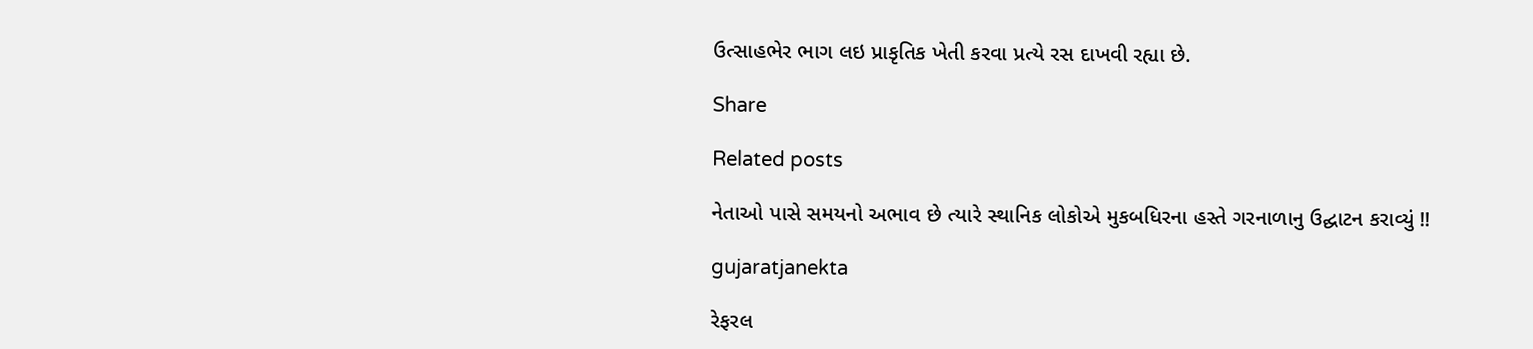ઉત્સાહભેર ભાગ લઇ પ્રાકૃતિક ખેતી કરવા પ્રત્યે રસ દાખવી રહ્યા છે.

Share

Related posts

નેતાઓ પાસે સમયનો અભાવ છે ત્યારે સ્થાનિક લોકોએ મુકબધિરના હસ્તે ગરનાળાનુ ઉદ્ઘાટન કરાવ્યું !!

gujaratjanekta

રેફરલ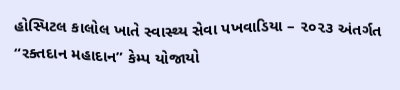હોસ્પિટલ કાલોલ ખાતે સ્વાસ્થ્ય સેવા પખવાડિયા – ૨૦૨૩ અંતર્ગત “રક્તદાન મહાદાન” કેમ્પ યોજાયો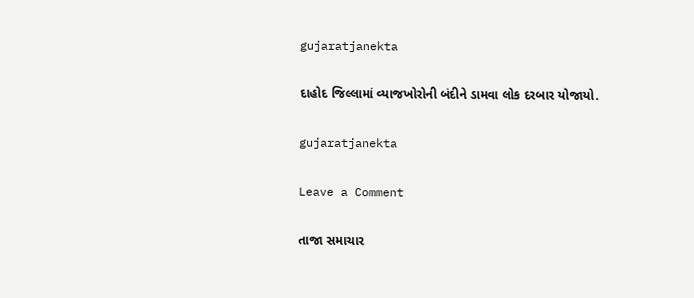gujaratjanekta

દાહોદ જિલ્લામાં વ્યાજખોરોની બંદીને ડામવા લોક દરબાર યોજાયો.

gujaratjanekta

Leave a Comment

તાજા સમાચાર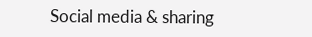Social media & sharing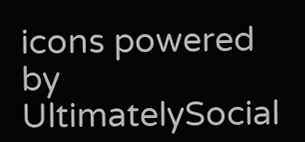icons powered by UltimatelySocial